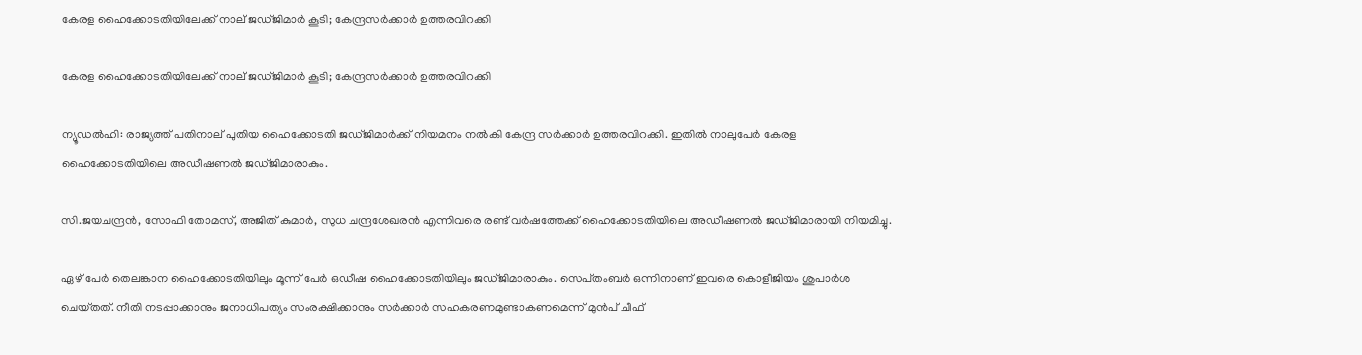കേരള ഹൈക്കോടതിയിലേക്ക് നാല് ജ‌ഡ്‌ജിമാർ കൂടി; കേന്ദ്രസര്‍ക്കാര്‍ ഉത്തരവിറക്കി

കേരള ഹൈക്കോടതിയിലേക്ക് നാല് ജ‌ഡ്‌ജിമാർ കൂടി; കേന്ദ്രസര്‍ക്കാര്‍ ഉത്തരവിറക്കി

ന്യൂഡൽഹി: രാജ്യത്ത് പതിനാല് പുതിയ ഹൈക്കോടതി ജഡ്‌ജിമാര്‍ക്ക് നിയമനം നല്‍കി കേന്ദ്ര സര്‍ക്കാര്‍ ഉത്തരവിറക്കി. ഇതില്‍ നാലുപേര്‍ കേരള ഹൈക്കോടതിയിലെ അഡീഷണല്‍ ജഡ്‌ജിമാരാകും.

സി.ജയചന്ദ്രന്‍, സോഫി തോമസ്, അജിത് കുമാ‌ര്‍, സുധ ചന്ദ്രശേഖരന്‍ എന്നിവരെ രണ്ട് വര്‍ഷത്തേക്ക് ഹൈക്കോടതിയിലെ അഡീഷണല്‍ ജ‌ഡ്‌ജിമാരായി നിയമിച്ചു.

ഏഴ് പേര്‍ തെലങ്കാന ഹൈക്കോടതിയിലും മൂന്ന് പേര്‍ ഒഡീഷ ഹൈക്കോടതിയിലും ജഡ്‌ജിമാരാകും. സെപ്‌തംബര്‍ ഒന്നിനാണ് ഇവരെ കൊളീജിയം ശുപാര്‍ശ ചെയ്‌തത്. നീതി നടപ്പാക്കാനും ജനാധിപത്യം സംരക്ഷിക്കാനും സര്‍ക്കാര്‍ സഹകരണമുണ്ടാകണമെന്ന് മുന്‍പ് ചീഫ്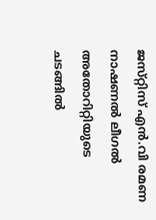ജസ്‌റ്റിസ് എന്‍.വി രമണ നാഷണല്‍ ലീഗല്‍ അതോറിറ്റിയുടെ ചടങ്ങില്‍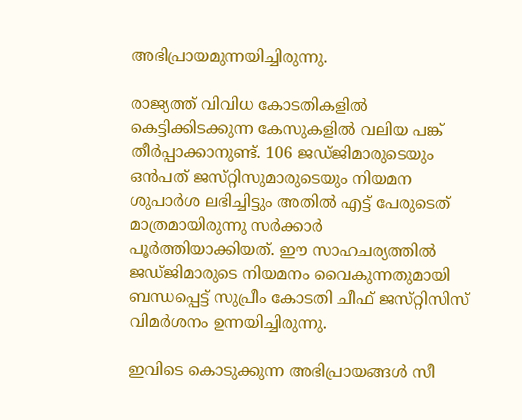അഭിപ്രായമുന്നയിച്ചിരുന്നു.

രാജ്യത്ത് വിവിധ കോടതികളില്‍ കെട്ടിക്കിടക്കുന്ന കേസുകളില്‍ വലിയ പങ്ക് തീര്‍പ്പാക്കാനുണ്ട്. 106 ജഡ്‌ജിമാരുടെയും ഒന്‍പത് ജസ്‌റ്റിസുമാരുടെയും നിയമന ശുപാര്‍ശ ലഭിച്ചിട്ടും അതില്‍ എട്ട് പേരുടെത് മാത്രമായിരുന്നു സര്‍ക്കാര്‍ പൂര്‍ത്തിയാക്കിയത്. ഈ സാഹചര്യത്തിൽ ജഡ്‌ജിമാരുടെ നിയമനം വൈകുന്നതുമായി ബന്ധപ്പെട്ട് സുപ്രീം കോടതി ചീഫ് ജസ്‌റ്റിസിസ് വിമര്‍ശനം ഉന്നയിച്ചിരുന്നു.

ഇവിടെ കൊടുക്കുന്ന അഭിപ്രായങ്ങള്‍ സീ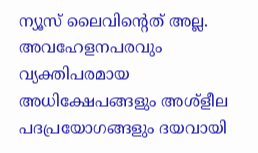ന്യൂസ് ലൈവിന്റെത് അല്ല. അവഹേളനപരവും വ്യക്തിപരമായ അധിക്ഷേപങ്ങളും അശ്‌ളീല പദപ്രയോഗങ്ങളും ദയവായി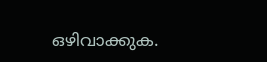ഒഴിവാക്കുക.